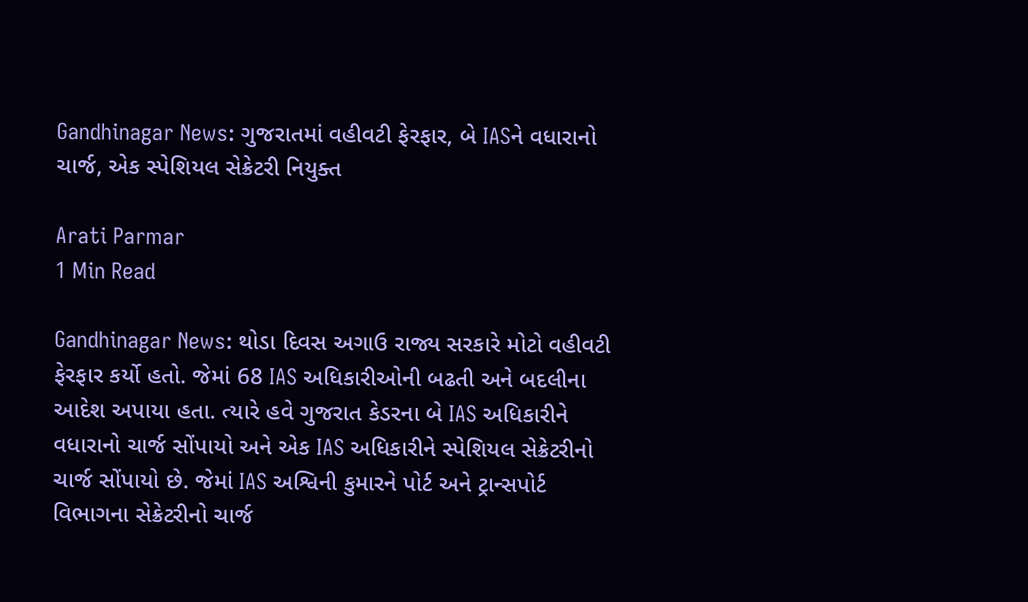Gandhinagar News: ગુજરાતમાં વહીવટી ફેરફાર, બે IASને વધારાનો ચાર્જ, એક સ્પેશિયલ સેક્રેટરી નિયુક્ત

Arati Parmar
1 Min Read

Gandhinagar News: થોડા દિવસ અગાઉ રાજ્ય સરકારે મોટો વહીવટી ફેરફાર કર્યો હતો. જેમાં 68 IAS અધિકારીઓની બઢતી અને બદલીના આદેશ અપાયા હતા. ત્યારે હવે ગુજરાત કેડરના બે IAS અધિકારીને વધારાનો ચાર્જ સોંપાયો અને એક IAS અધિકારીને સ્પેશિયલ સેક્રેટરીનો ચાર્જ સોંપાયો છે. જેમાં IAS અશ્વિની કુમારને પોર્ટ અને ટ્રાન્સપોર્ટ વિભાગના સેક્રેટરીનો ચાર્જ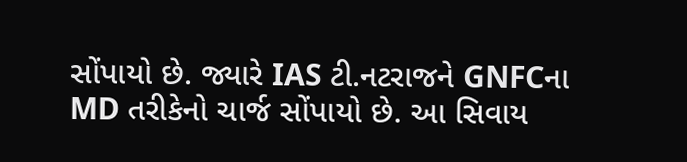સોંપાયો છે. જ્યારે IAS ટી.નટરાજને GNFCના MD તરીકેનો ચાર્જ સોંપાયો છે. આ સિવાય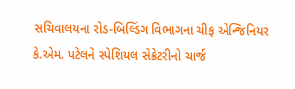સચિવાલયના રોડ-બિલ્ડિંગ વિભાગના ચીફ એન્જિનિયર કે.એમ. પટેલને સ્પેશિયલ સેક્રેટરીનો ચાર્જ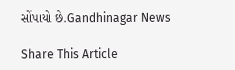સોંપાયો છે.Gandhinagar News

Share This Article